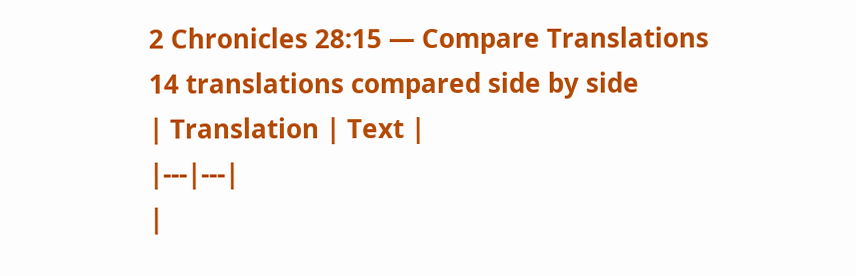2 Chronicles 28:15 — Compare Translations
14 translations compared side by side
| Translation | Text |
|---|---|
|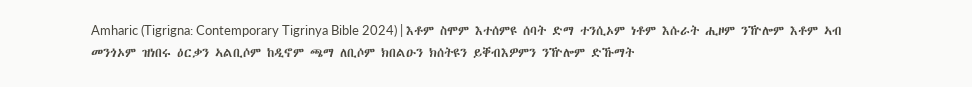Amharic (Tigrigna: Contemporary Tigrinya Bible 2024) | እቶም ስሞም እተሰምዩ ሰባት ድማ ተንሲኦም ነቶም እሱራት ሒዞም ንዅሎም እቶም ኣብ መንጎኦም ዝነበሩ ዕርቃን ኣልቢሶም ከዲኖም ጫማ ለቢሶም ክበልዑን ክሰትዩን ይቐብእዎምን ንዅሎም ድኹማት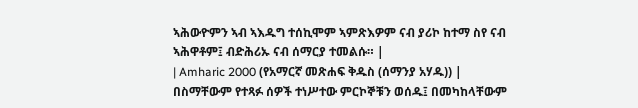ኣሕውዮምን ኣብ ኣእዱግ ተሰኪሞም ኣምጽእዎም ናብ ያሪኮ ከተማ ስየ ናብ ኣሕዋቶም፤ ብድሕሪኡ ናብ ሰማርያ ተመልሱ። |
| Amharic 2000 (የአማርኛ መጽሐፍ ቅዱስ (ሰማንያ አሃዱ)) | በስማቸውም የተጻፉ ሰዎች ተነሥተው ምርኮኞቹን ወሰዱ፤ በመካከላቸውም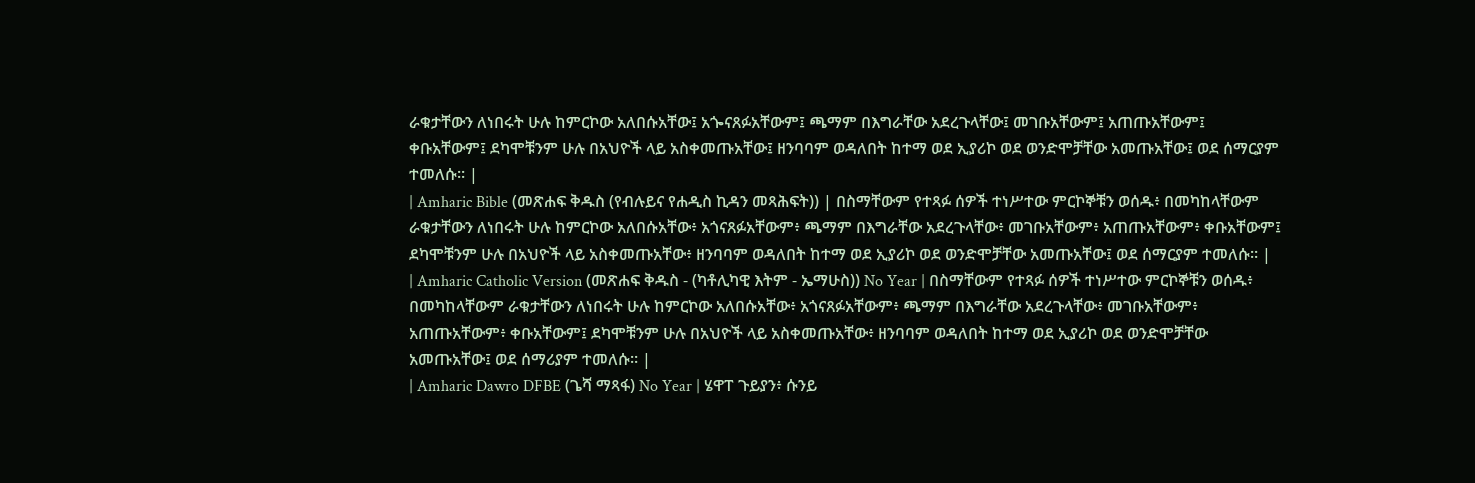ራቁታቸውን ለነበሩት ሁሉ ከምርኮው አለበሱአቸው፤ አጐናጸፉአቸውም፤ ጫማም በእግራቸው አደረጉላቸው፤ መገቡአቸውም፤ አጠጡአቸውም፤ ቀቡአቸውም፤ ደካሞቹንም ሁሉ በአህዮች ላይ አስቀመጡአቸው፤ ዘንባባም ወዳለበት ከተማ ወደ ኢያሪኮ ወደ ወንድሞቻቸው አመጡአቸው፤ ወደ ሰማርያም ተመለሱ። |
| Amharic Bible (መጽሐፍ ቅዱስ (የብሉይና የሐዲስ ኪዳን መጻሕፍት)) | በስማቸውም የተጻፉ ሰዎች ተነሥተው ምርኮኞቹን ወሰዱ፥ በመካከላቸውም ራቁታቸውን ለነበሩት ሁሉ ከምርኮው አለበሱአቸው፥ አጎናጸፉአቸውም፥ ጫማም በእግራቸው አደረጉላቸው፥ መገቡአቸውም፥ አጠጡአቸውም፥ ቀቡአቸውም፤ ደካሞቹንም ሁሉ በአህዮች ላይ አስቀመጡአቸው፥ ዘንባባም ወዳለበት ከተማ ወደ ኢያሪኮ ወደ ወንድሞቻቸው አመጡአቸው፤ ወደ ሰማርያም ተመለሱ። |
| Amharic Catholic Version (መጽሐፍ ቅዱስ - (ካቶሊካዊ እትም - ኤማሁስ)) No Year | በስማቸውም የተጻፉ ሰዎች ተነሥተው ምርኮኞቹን ወሰዱ፥ በመካከላቸውም ራቁታቸውን ለነበሩት ሁሉ ከምርኮው አለበሱአቸው፥ አጎናጸፉአቸውም፥ ጫማም በእግራቸው አደረጉላቸው፥ መገቡአቸውም፥ አጠጡአቸውም፥ ቀቡአቸውም፤ ደካሞቹንም ሁሉ በአህዮች ላይ አስቀመጡአቸው፥ ዘንባባም ወዳለበት ከተማ ወደ ኢያሪኮ ወደ ወንድሞቻቸው አመጡአቸው፤ ወደ ሰማሪያም ተመለሱ። |
| Amharic Dawro DFBE (ጌሻ ማጻፋ) No Year | ሄዋፐ ጉይያን፥ ሱንይ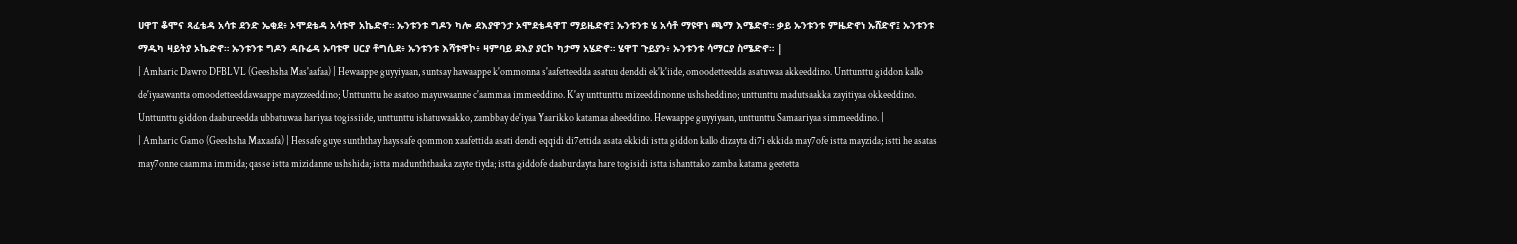ሀዋፐ ቆሞና ጻፈቴዳ አሳቱ ደንድ ኤቂደ፥ ኦሞደቴዳ አሳቱዋ አኬድኖ። ኡንቱንቱ ግዶን ካሎ ደእያዋንታ ኦሞደቴዳዋፐ ማይዜድኖ፤ ኡንቱንቱ ሄ አሳቶ ማዩዋነ ጫማ እሜድኖ። ቃይ ኡንቱንቱ ምዜድኖነ ኡሸድኖ፤ ኡንቱንቱ ማዱካ ዛይትያ ኦኬድኖ። ኡንቱንቱ ግዶን ዳቡሬዳ ኡባቱዋ ሀርያ ቶግሲደ፥ ኡንቱንቱ እሻቱዋኮ፥ ዛምባይ ደእያ ያርኮ ካታማ አሄድኖ። ሄዋፐ ጉይያን፥ ኡንቱንቱ ሳማርያ ስሜድኖ። |
| Amharic Dawro DFBLVL (Geeshsha Mas'aafaa) | Hewaappe guyyiyaan, suntsay hawaappe k'ommonna s'aafetteedda asatuu denddi ek'k'iide, omoodetteedda asatuwaa akkeeddino. Unttunttu giddon kallo de'iyaawantta omoodetteeddawaappe mayzzeeddino; Unttunttu he asatoo mayuwaanne c'aammaa immeeddino. K'ay unttunttu mizeeddinonne ushsheddino; unttunttu madutsaakka zayitiyaa okkeeddino. Unttunttu giddon daabureedda ubbatuwaa hariyaa togissiide, unttunttu ishatuwaakko, zambbay de'iyaa Yaarikko katamaa aheeddino. Hewaappe guyyiyaan, unttunttu Samaariyaa simmeeddino. |
| Amharic Gamo (Geeshsha Maxaafa) | Hessafe guye sunththay hayssafe qommon xaafettida asati dendi eqqidi di7ettida asata ekkidi istta giddon kallo dizayta di7i ekkida may7ofe istta mayzida; istti he asatas may7onne caamma immida; qasse istta mizidanne ushshida; istta madunththaaka zayte tiyda; istta giddofe daaburdayta hare togisidi istta ishanttako zamba katama geetetta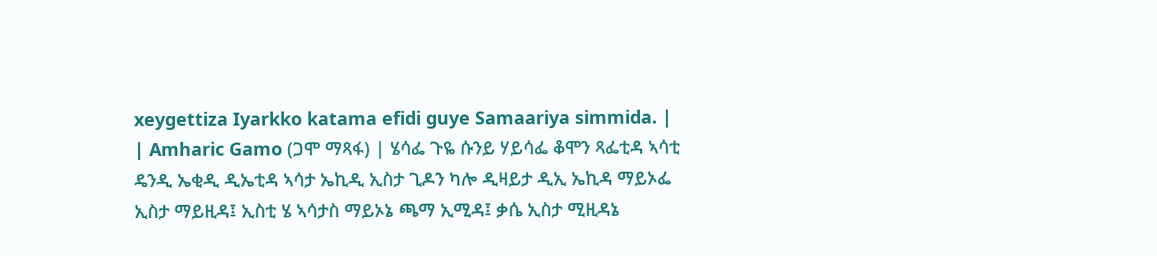xeygettiza Iyarkko katama efidi guye Samaariya simmida. |
| Amharic Gamo (ጋሞ ማጻፋ) | ሄሳፌ ጉዬ ሱንይ ሃይሳፌ ቆሞን ጻፌቲዳ ኣሳቲ ዴንዲ ኤቂዲ ዲኤቲዳ ኣሳታ ኤኪዲ ኢስታ ጊዶን ካሎ ዲዛይታ ዲኢ ኤኪዳ ማይኦፌ ኢስታ ማይዚዳ፤ ኢስቲ ሄ ኣሳታስ ማይኦኔ ጫማ ኢሚዳ፤ ቃሴ ኢስታ ሚዚዳኔ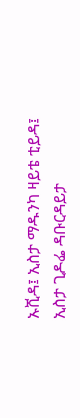ኡሺዳ፤ ኢስታ ማዱንካ ዛይቴ ቲይዳ፤ ኢስታ ጊዶፌ ዳቡርዳይታ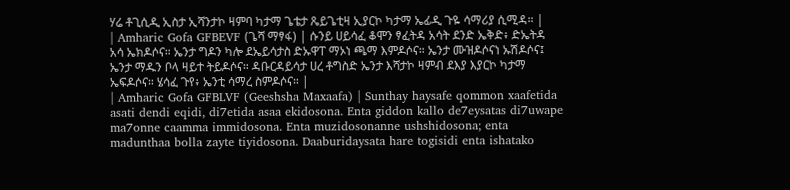ሃሬ ቶጊሲዲ ኢስታ ኢሻንታኮ ዛምባ ካታማ ጌቴታ ጼይጌቲዛ ኢያርኮ ካታማ ኤፊዲ ጉዬ ሳማሪያ ሲሚዳ። |
| Amharic Gofa GFBEVF (ጌሻ ማፃፋ) | ሱንይ ሀይሳፈ ቆሞን ፃፈትዳ አሳት ደንድ ኤቅድ፥ ድኤትዳ አሳ ኤክዶሶና። ኤንታ ግዶን ካሎ ደኤይሳታስ ድኡዋፐ ማኦነ ጫማ እምዶሶና። ኤንታ ሙዝዶሶናነ ኡሽዶሶና፤ ኤንታ ማዱን ቦላ ዛይተ ትይዶሶና። ዳቡርዳይሳታ ሀረ ቶግስድ ኤንታ እሻታኮ ዛምብ ደእያ እያርኮ ካታማ ኤፍዶሶና። ሄሳፈ ጉየ፥ ኤንቲ ሳማረ ስምዶሶና። |
| Amharic Gofa GFBLVF (Geeshsha Maxaafa) | Sunthay haysafe qommon xaafetida asati dendi eqidi, di7etida asaa ekidosona. Enta giddon kallo de7eysatas di7uwape ma7onne caamma immidosona. Enta muzidosonanne ushshidosona; enta madunthaa bolla zayte tiyidosona. Daaburidaysata hare togisidi enta ishatako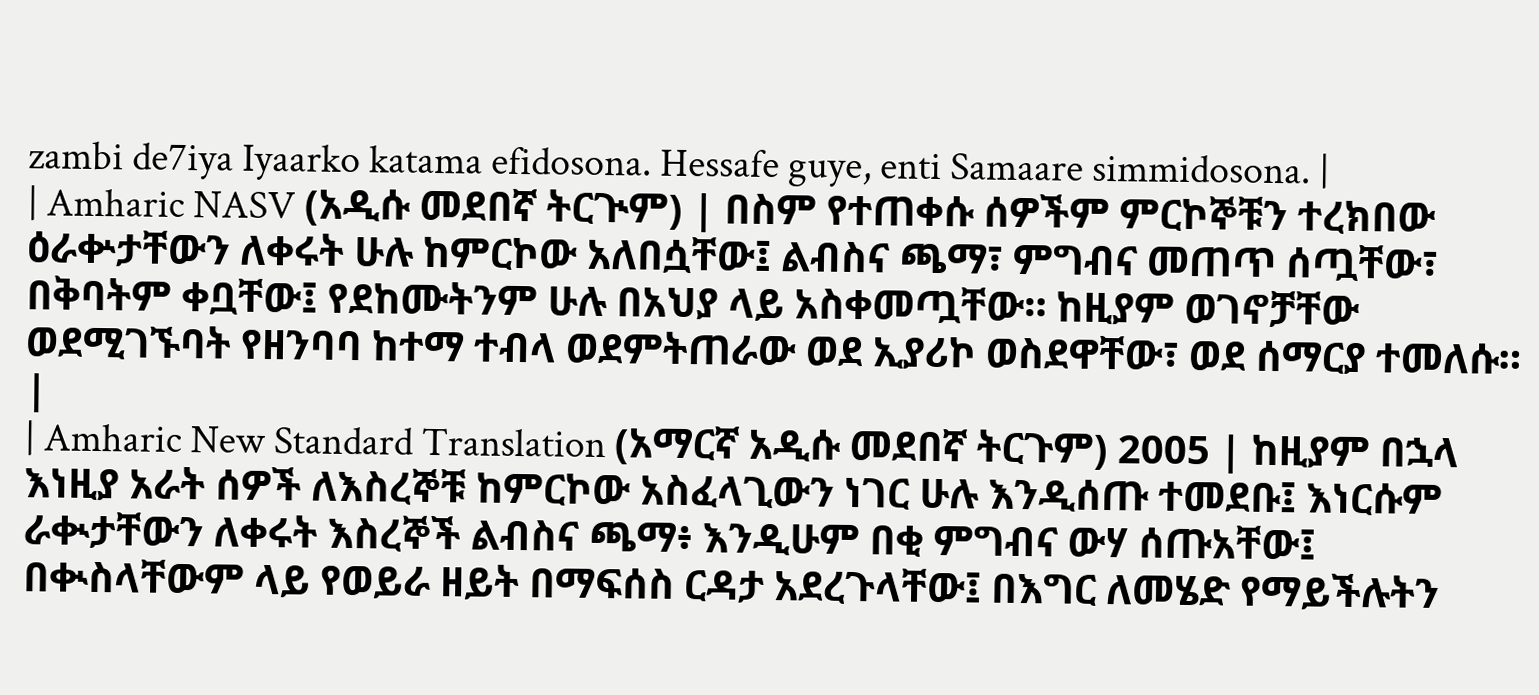zambi de7iya Iyaarko katama efidosona. Hessafe guye, enti Samaare simmidosona. |
| Amharic NASV (አዲሱ መደበኛ ትርጒም) | በስም የተጠቀሱ ሰዎችም ምርኮኞቹን ተረክበው ዕራቍታቸውን ለቀሩት ሁሉ ከምርኮው አለበሷቸው፤ ልብስና ጫማ፣ ምግብና መጠጥ ሰጧቸው፣ በቅባትም ቀቧቸው፤ የደከሙትንም ሁሉ በአህያ ላይ አስቀመጧቸው። ከዚያም ወገኖቻቸው ወደሚገኙባት የዘንባባ ከተማ ተብላ ወደምትጠራው ወደ ኢያሪኮ ወስደዋቸው፣ ወደ ሰማርያ ተመለሱ። |
| Amharic New Standard Translation (አማርኛ አዲሱ መደበኛ ትርጉም) 2005 | ከዚያም በኋላ እነዚያ አራት ሰዎች ለእስረኞቹ ከምርኮው አስፈላጊውን ነገር ሁሉ እንዲሰጡ ተመደቡ፤ እነርሱም ራቊታቸውን ለቀሩት እስረኞች ልብስና ጫማ፥ እንዲሁም በቂ ምግብና ውሃ ሰጡአቸው፤ በቊስላቸውም ላይ የወይራ ዘይት በማፍሰስ ርዳታ አደረጉላቸው፤ በእግር ለመሄድ የማይችሉትን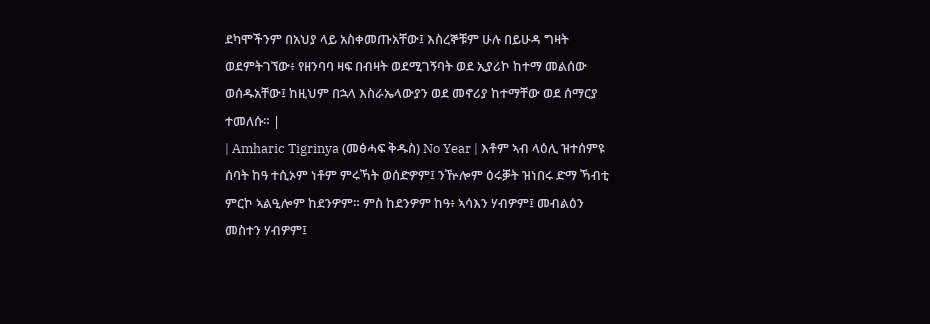ደካሞችንም በአህያ ላይ አስቀመጡአቸው፤ እስረኞቹም ሁሉ በይሁዳ ግዛት ወደምትገኘው፥ የዘንባባ ዛፍ በብዛት ወደሚገኝባት ወደ ኢያሪኮ ከተማ መልሰው ወሰዱአቸው፤ ከዚህም በኋላ እስራኤላውያን ወደ መኖሪያ ከተማቸው ወደ ሰማርያ ተመለሱ። |
| Amharic Tigrinya (መፅሓፍ ቅዱስ) No Year | እቶም ኣብ ላዕሊ ዝተሰምዩ ሰባት ከዓ ተሲኦም ነቶም ምሩኻት ወሰድዎም፤ ንዅሎም ዕሩቓት ዝነበሩ ድማ ኻብቲ ምርኮ ኣልዒሎም ከደንዎም። ምስ ከደንዎም ከዓ፥ ኣሳእን ሃብዎም፤ መብልዕን መስተን ሃብዎም፤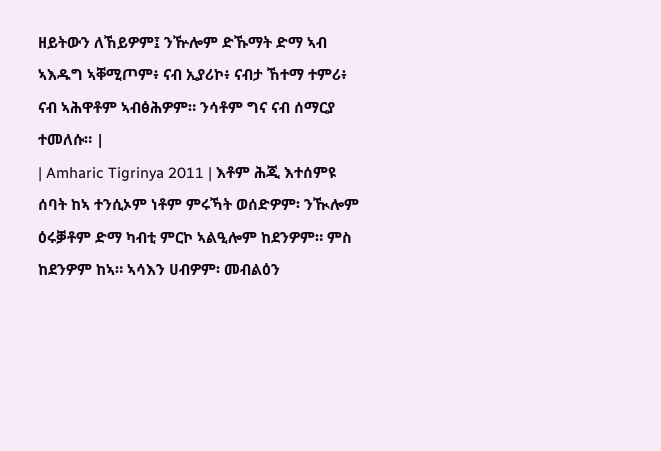ዘይትውን ለኸይዎም፤ ንዅሎም ድኹማት ድማ ኣብ ኣእዱግ ኣቐሚጦም፥ ናብ ኢያሪኮ፥ ናብታ ኸተማ ተምሪ፥ ናብ ኣሕዋቶም ኣብፅሕዎም። ንሳቶም ግና ናብ ሰማርያ ተመለሱ። |
| Amharic Tigrinya 2011 | እቶም ሕጂ እተሰምዩ ሰባት ከኣ ተንሲኦም ነቶም ምሩኻት ወሰድዎም፡ ንዂሎም ዕሩቓቶም ድማ ካብቲ ምርኮ ኣልዒሎም ከደንዎም። ምስ ከደንዎም ከኣ። ኣሳእን ሀብዎም፡ መብልዕን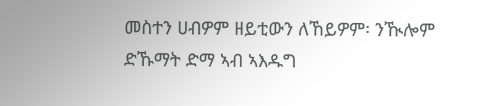መስተን ሀብዎም ዘይቲውን ለኸይዎም፡ ንዂሎም ድኹማት ድማ ኣብ ኣእዱግ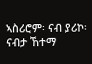ኣስሪሮም፡ ናብ ያሪኮ፡ ናብታ ኸተማ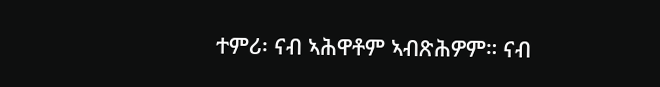ተምሪ፡ ናብ ኣሕዋቶም ኣብጽሕዎም። ናብ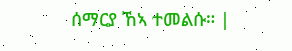ሰማርያ ኸኣ ተመልሱ። |